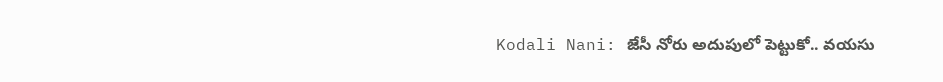Kodali Nani: జేసీ నోరు అదుపులో పెట్టుకో.. వయసు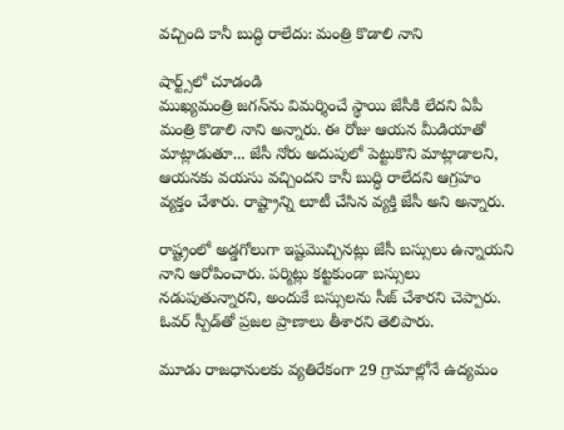వచ్చింది కానీ బుద్ధి రాలేదు: మంత్రి కొడాలి నాని

షార్ట్స్‌లో చూడండి
ముఖ్యమంత్రి జగన్‌ను విమర్శించే స్థాయి జేసీకి లేదని ఏపీ మంత్రి కొడాలి నాని అన్నారు. ఈ రోజు ఆయన మీడియాతో మాట్లాడుతూ... జేసీ నోరు అదుపులో పెట్టుకొని మాట్లాడాలని, ఆయనకు వయసు వచ్చిందని కానీ బుద్ధి రాలేదని ఆగ్రహం వ్యక్తం చేశారు. రాష్ట్రాన్ని లూటీ చేసిన వ్యక్తి జేసీ అని అన్నారు.

రాష్ట్రంలో అడ్డగోలుగా ఇష్టమొచ్చినట్లు జేసీ బస్సులు ఉన్నాయని నాని ఆరోపించారు. పర్మిట్లు కట్టకుండా బస్సులు నడుపుతున్నారని, అందుకే బస్సులను సీజ్‌ చేశారని చెప్పారు. ఓవర్‌ స్పీడ్‌తో ప్రజల ప్రాణాలు తీశారని తెలిపారు.

మూడు రాజధానులకు వ్యతిరేకంగా 29 గ్రామాల్లోనే ఉద్యమం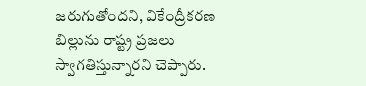జరుగుతోందని, వికేంద్రీకరణ బిల్లును రాష్ట్ర ప్రజలు స్వాగతిస్తున్నారని చెప్పారు.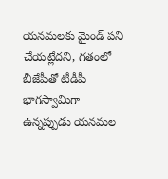యనమలకు మైండ్ పని చేయట్లేదని, గతంలో బీజేపీతో టీడీపీ భాగస్వామిగా ఉన్నప్పుడు యనమల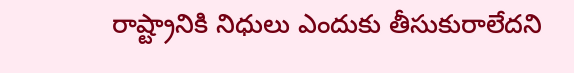రాష్ట్రానికి నిధులు ఎందుకు తీసుకురాలేదని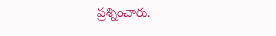ప్రశ్నించారు.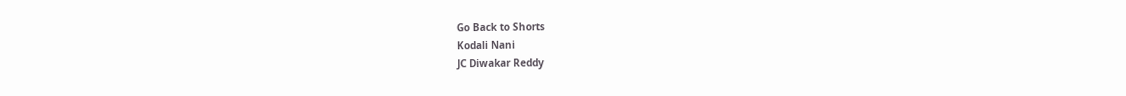Go Back to Shorts
Kodali Nani
JC Diwakar Reddy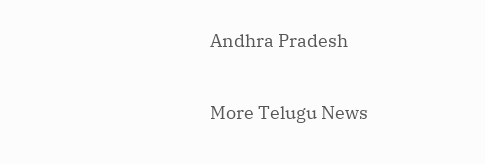Andhra Pradesh

More Telugu News